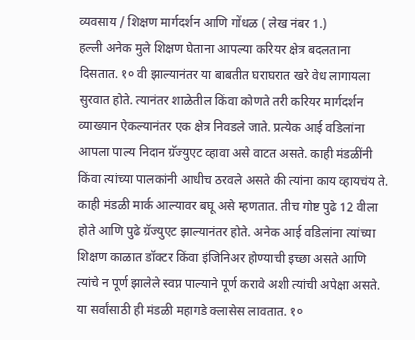व्यवसाय / शिक्षण मार्गदर्शन आणि गोंधळ ( लेख नंबर 1.)
हल्ली अनेक मुले शिक्षण घेताना आपल्या करियर क्षेत्र बदलताना दिसतात. १० वी झाल्यानंतर या बाबतीत घराघरात खरे वेध लागायला सुरवात होते. त्यानंतर शाळेतील किंवा कोणते तरी करियर मार्गदर्शन व्याख्यान ऐकल्यानंतर एक क्षेत्र निवडले जाते. प्रत्येक आई वडिलांना आपला पाल्य निदान ग्रॅज्युएट व्हावा असे वाटत असते. काही मंडळींनी किंवा त्यांच्या पालकांनी आधीच ठरवले असते की त्यांना काय व्हायचंय ते. काही मंडळी मार्क आल्यावर बघू असे म्हणतात. तीच गोष्ट पुढे 12 वीला होते आणि पुढे ग्रॅज्युएट झाल्यानंतर होते. अनेक आई वडिलांना त्यांच्या शिक्षण काळात डॉक्टर किंवा इंजिनिअर होण्याची इच्छा असते आणि त्यांचे न पूर्ण झालेले स्वप्न पाल्याने पूर्ण करावे अशी त्यांची अपेक्षा असते.
या सर्वांसाठी ही मंडळी महागडे क्लासेस लावतात. १०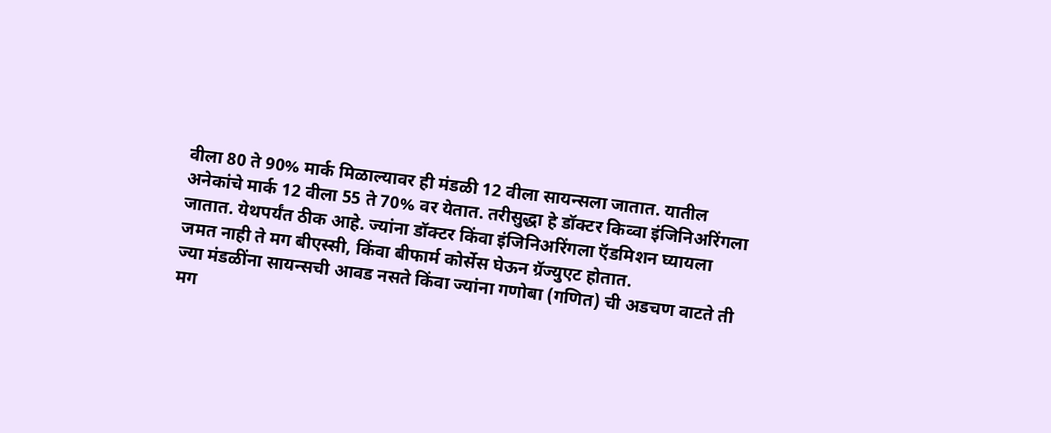वीला 80 ते 90% मार्क मिळाल्यावर ही मंडळी 12 वीला सायन्सला जातात. यातील अनेकांचे मार्क 12 वीला 55 ते 70% वर येतात. तरीसुद्धा हे डॉक्टर किव्वा इंजिनिअरिंगला जातात. येथपर्यंत ठीक आहे. ज्यांना डॉक्टर किंवा इंजिनिअरिंगला ऍडमिशन घ्यायला जमत नाही ते मग बीएस्सी, किंवा बीफार्म कोर्सेस घेऊन ग्रॅज्युएट होतात.
ज्या मंडळींना सायन्सची आवड नसते किंवा ज्यांना गणोबा (गणित) ची अडचण वाटते ती मग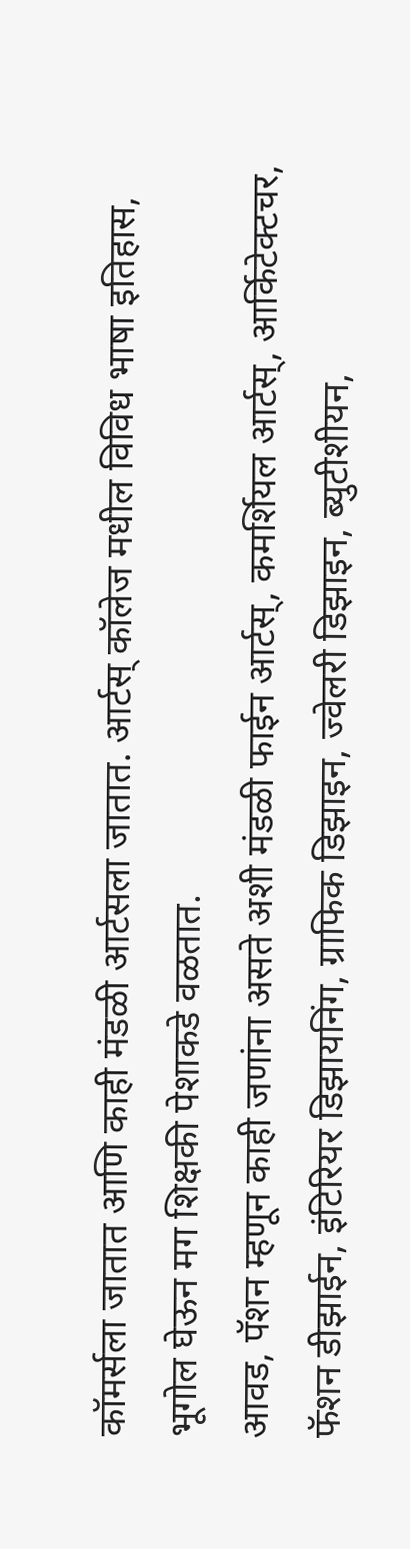कॉमर्सला जातात आणि काही मंडळी आर्टसला जातात. आर्टस् कॉलेज मधील विविध भाषा इतिहास, भूगोल घेऊन मग शिक्षकी पेशाकडे वळतात.
आवड, पॅशन म्हणून काही जणांना असते अशी मंडळी फाईन आर्टस्, कमर्शियल आर्टस्, आर्किटेक्टचर, फॅशन डीझाईन, इंटिरियर डिझायनिंग, ग्राफिक डिझाइन, ज्वेलरी डिझाइन, ब्युटीशीयन,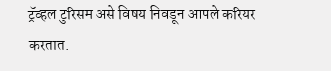ट्रॅव्हल टुरिसम असे विषय निवडून आपले करियर करतात.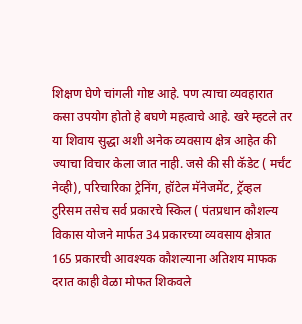शिक्षण घेणे चांगली गोष्ट आहे. पण त्याचा व्यवहारात कसा उपयोग होतो हे बघणे महत्वाचे आहे. खरे म्हटले तर या शिवाय सुद्धा अशी अनेक व्यवसाय क्षेत्र आहेत की ज्याचा विचार केला जात नाही. जसे की सी कॅडेट ( मर्चंट नेव्ही), परिचारिका ट्रेनिंग, हॉटेल मॅनेजमेंट, ट्रॅव्हल टुरिसम तसेच सर्व प्रकारचे स्किल ( पंतप्रधान कौशल्य विकास योजने मार्फत 34 प्रकारच्या व्यवसाय क्षेत्रात 165 प्रकारची आवश्यक कौशल्याना अतिशय माफक दरात काही वेळा मोफत शिकवले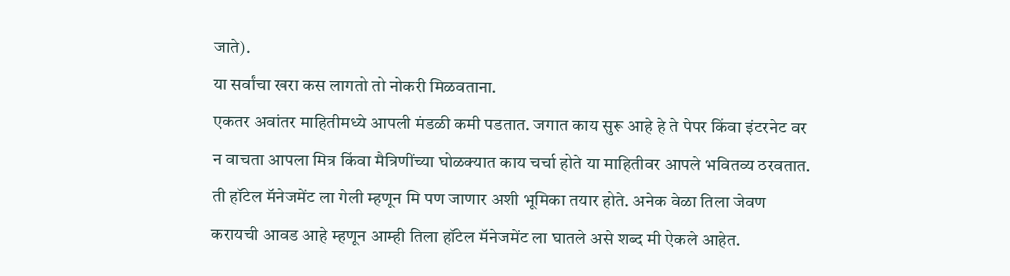जाते).
या सर्वांचा खरा कस लागतो तो नोकरी मिळवताना.
एकतर अवांतर माहितीमध्ये आपली मंडळी कमी पडतात. जगात काय सुरू आहे हे ते पेपर किंवा इंटरनेट वर न वाचता आपला मित्र किंवा मैत्रिणींच्या घोळक्यात काय चर्चा होते या माहितीवर आपले भवितव्य ठरवतात.
ती हॉटेल मॅनेजमेंट ला गेली म्हणून मि पण जाणार अशी भूमिका तयार होते. अनेक वेळा तिला जेवण करायची आवड आहे म्हणून आम्ही तिला हॉटेल मॅनेजमेंट ला घातले असे शब्द मी ऐकले आहेत.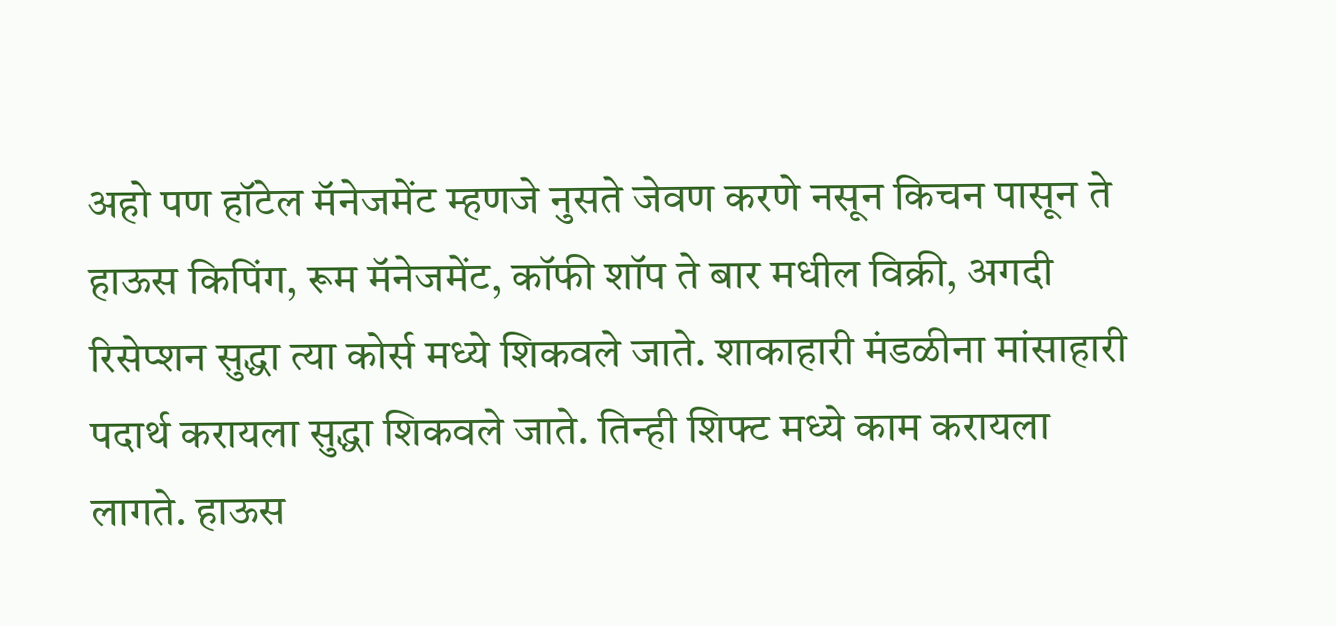अहो पण हॉटेल मॅनेजमेंट म्हणजे नुसते जेवण करणे नसून किचन पासून ते हाऊस किपिंग, रूम मॅनेजमेंट, कॉफी शॉप ते बार मधील विक्री, अगदी रिसेप्शन सुद्धा त्या कोर्स मध्ये शिकवले जाते. शाकाहारी मंडळीना मांसाहारी पदार्थ करायला सुद्धा शिकवले जाते. तिन्ही शिफ्ट मध्ये काम करायला लागते. हाऊस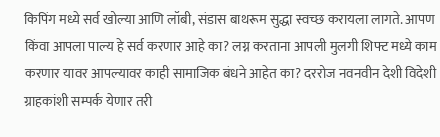किपिंग मध्ये सर्व खोल्या आणि लॉबी, संडास बाथरूम सुद्धा स्वच्छ करायला लागते. आपण किंवा आपला पाल्य हे सर्व करणार आहे का? लग्न करताना आपली मुलगी शिफ्ट मध्ये काम करणार यावर आपल्यावर काही सामाजिक बंधने आहेत का? दररोज नवनवीन देशी विदेशी ग्राहकांशी सम्पर्क येणार तरी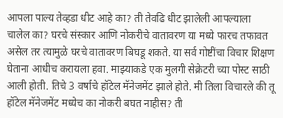आपला पाल्य तेव्हडा धीट आहे का? ती तेवढि धीट झालेली आपल्याला चालेल का? घरचे संस्कार आणि नोकरीचे वातावरण या मध्ये फारच तफावत असेल तर त्यामुळे घरचे वातावरण बिघडू शकते. या सर्व गोष्टींचा विचार शिक्षण घेताना आधीच करायला हवा. माझ्याकडे एक मुलगी सेक्रेटरी च्या पोस्ट साठी आली होती. तिचे 3 वर्षाचे हॉटेल मॅनेजमेंट झाले होते. मी तिला विचारले की तू हॉटेल मॅनेजमेंट मध्येच का नोकरी बघत नाहीस? ती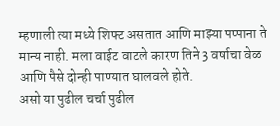म्हणाली त्या मध्ये शिफ्ट असतात आणि माझ्या पप्पाना ते मान्य नाही. मला वाईट वाटले कारण तिने 3 वर्षाचा वेळ आणि पैसे दोन्ही पाण्यात घालवले होते.
असो या पुढील चर्चा पुढील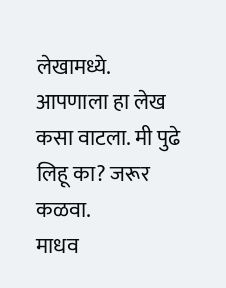लेखामध्ये.
आपणाला हा लेख कसा वाटला. मी पुढे लिहू का? जरूर कळवा.
माधव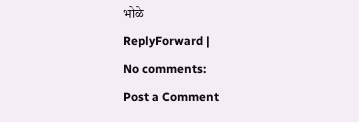भोळे
ReplyForward |
No comments:
Post a Comment